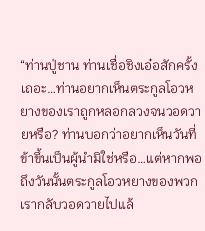“ท่านปู่ชาน ท่านเชื่อชิงเอ๋อสักครั้งเถอะ…ท่านอยากเห็นตระกูลโอวหยางของเราถูกหลอกลวงจนวอดวายหรือ? ท่านบอกว่าอยากเห็นวันที่ข้าขึ้นเป็นผู้นำมิใช่หรือ…แต่หากพอถึงวันนั้นตระกูลโอวหยางของพวกเรากลับวอดวายไปแล้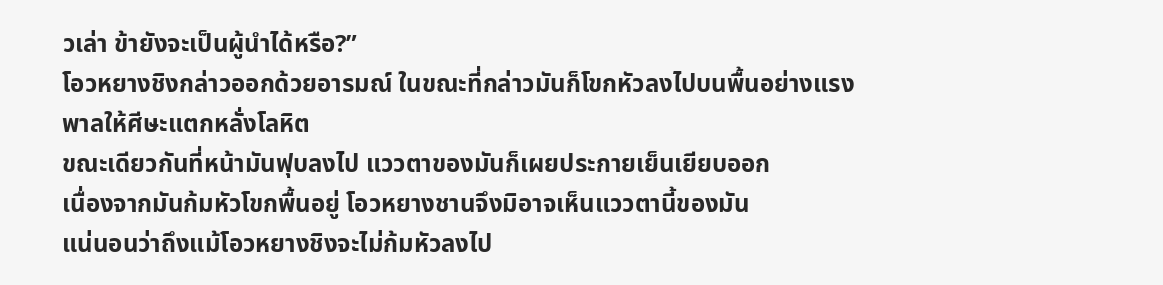วเล่า ข้ายังจะเป็นผู้นำได้หรือ?”
โอวหยางชิงกล่าวออกด้วยอารมณ์ ในขณะที่กล่าวมันก็โขกหัวลงไปบนพื้นอย่างแรง พาลให้ศีษะแตกหลั่งโลหิต
ขณะเดียวกันที่หน้ามันฟุบลงไป แววตาของมันก็เผยประกายเย็นเยียบออก
เนื่องจากมันก้มหัวโขกพื้นอยู่ โอวหยางชานจึงมิอาจเห็นแววตานี้ของมัน
แน่นอนว่าถึงแม้โอวหยางชิงจะไม่ก้มหัวลงไป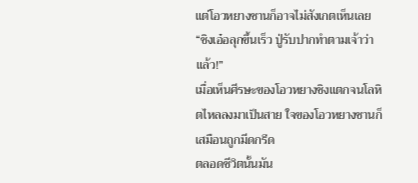แต่โอวหยางชานก็อาจไม่สังเกตเห็นเลย
“ชิงเอ๋อลุกขึ้นเร็ว ปู่รับปากทำตามเจ้าว่าแล้ว!”
เมื่อเห็นศีรษะของโอวหยางชิงแตกจนโลหิตไหลลงมาเป็นสาย ใจของโอวหยางชานก็เสมือนถูกมีดกรีด
ตลอดชีวิตนั้นมัน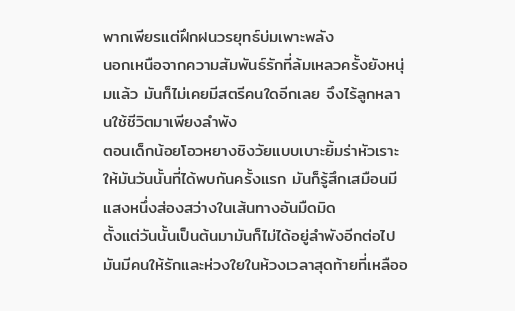พากเพียรแต่ฝึกฝนวรยุทธ์บ่มเพาะพลัง
นอกเหนือจากความสัมพันธ์รักที่ล้มเหลวครั้งยังหนุ่มแล้ว มันก็ไม่เคยมีสตรีคนใดอีกเลย จึงไร้ลูกหลานใช้ชีวิตมาเพียงลำพัง
ตอนเด็กน้อยโอวหยางชิงวัยแบบเบาะยิ้มร่าหัวเราะให้มันวันนั้นที่ได้พบกันครั้งแรก มันก็รู้สึกเสมือนมีแสงหนึ่งส่องสว่างในเส้นทางอันมืดมิด
ตั้งแต่วันนั้นเป็นต้นมามันก็ไม่ได้อยู่ลำพังอีกต่อไป มันมีคนให้รักและห่วงใยในห้วงเวลาสุดท้ายที่เหลืออ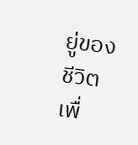ยู่ของชีวิต
เพื่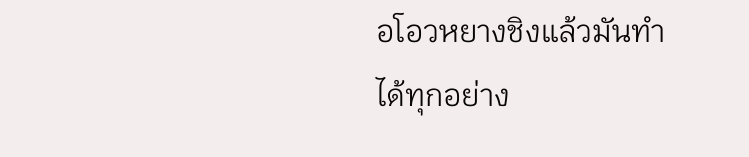อโอวหยางชิงแล้วมันทำได้ทุกอย่าง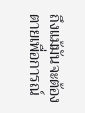ถึงแม้มันจะต้องตายเพื่อการณ์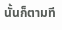นั้นก็ตามที